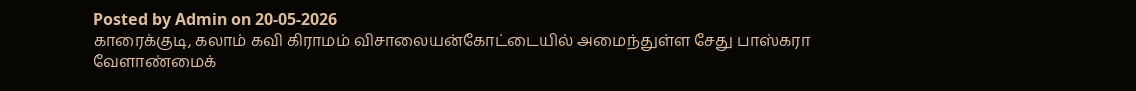Posted by Admin on 20-05-2026
காரைக்குடி, கலாம் கவி கிராமம் விசாலையன்கோட்டையில் அமைந்துள்ள சேது பாஸ்கரா வேளாண்மைக்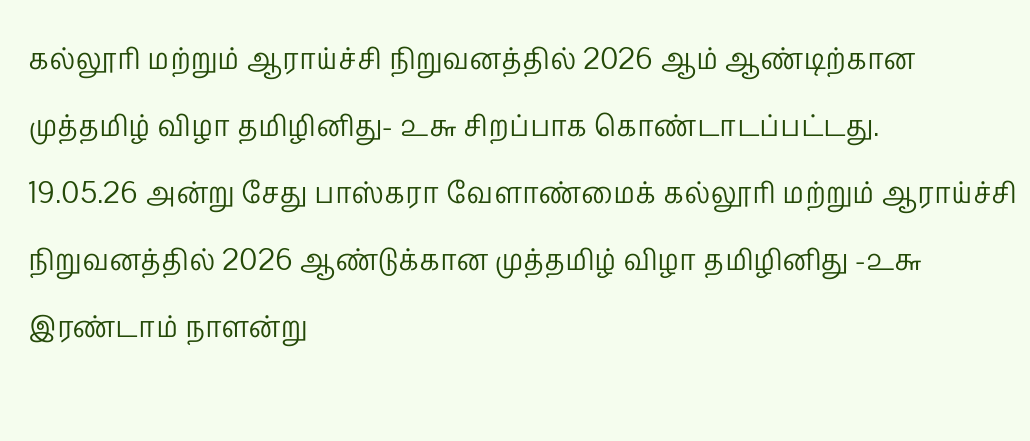கல்லூரி மற்றும் ஆராய்ச்சி நிறுவனத்தில் 2026 ஆம் ஆண்டிற்கான முத்தமிழ் விழா தமிழினிது- ௨௬ சிறப்பாக கொண்டாடப்பட்டது.
19.05.26 அன்று சேது பாஸ்கரா வேளாண்மைக் கல்லூரி மற்றும் ஆராய்ச்சி நிறுவனத்தில் 2026 ஆண்டுக்கான முத்தமிழ் விழா தமிழினிது -௨௬ இரண்டாம் நாளன்று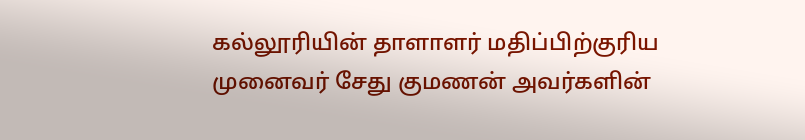கல்லூரியின் தாளாளர் மதிப்பிற்குரிய முனைவர் சேது குமணன் அவர்களின்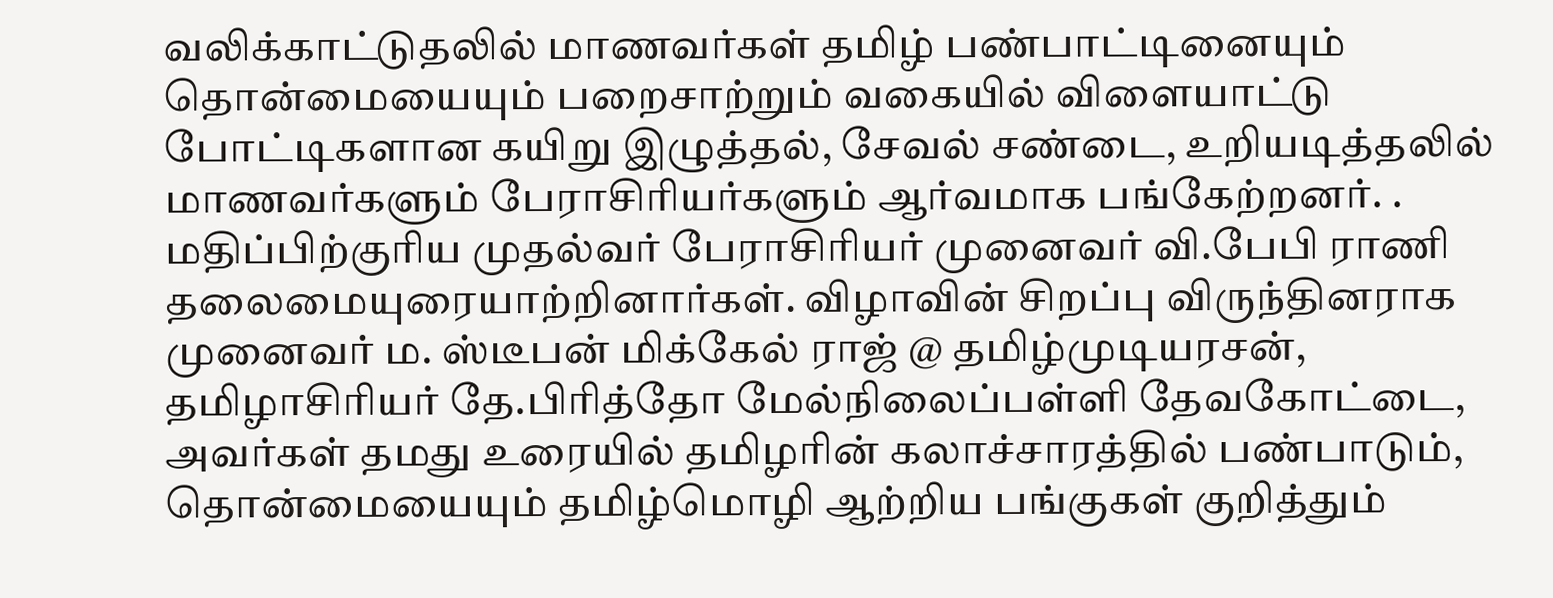வலிக்காட்டுதலில் மாணவர்கள் தமிழ் பண்பாட்டினையும் தொன்மையையும் பறைசாற்றும் வகையில் விளையாட்டு போட்டிகளான கயிறு இழுத்தல், சேவல் சண்டை, உறியடித்தலில் மாணவர்களும் பேராசிரியர்களும் ஆர்வமாக பங்கேற்றனர். .
மதிப்பிற்குரிய முதல்வர் பேராசிரியர் முனைவர் வி.பேபி ராணி தலைமையுரையாற்றினார்கள். விழாவின் சிறப்பு விருந்தினராக முனைவர் ம. ஸ்டீபன் மிக்கேல் ராஜ் @ தமிழ்முடியரசன்,
தமிழாசிரியர் தே.பிரித்தோ மேல்நிலைப்பள்ளி தேவகோட்டை, அவர்கள் தமது உரையில் தமிழரின் கலாச்சாரத்தில் பண்பாடும், தொன்மையையும் தமிழ்மொழி ஆற்றிய பங்குகள் குறித்தும்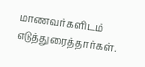மாணவர்களிடம் எடுத்துரைத்தார்கள்.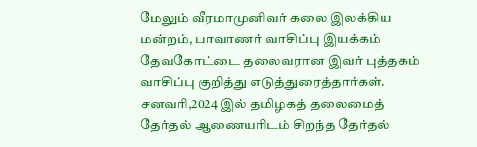மேலும் வீரமாமுனிவர் கலை இலக்கிய மன்றம், பாவாணர் வாசிப்பு இயக்கம் தேவகோட்டை தலைவரான இவர் புத்தகம் வாசிப்பு குறித்து எடுத்துரைத்தார்கள். சனவரி,2024 இல் தமிழகத் தலைமைத் தேர்தல் ஆணையரிடம் சிறந்த தேர்தல்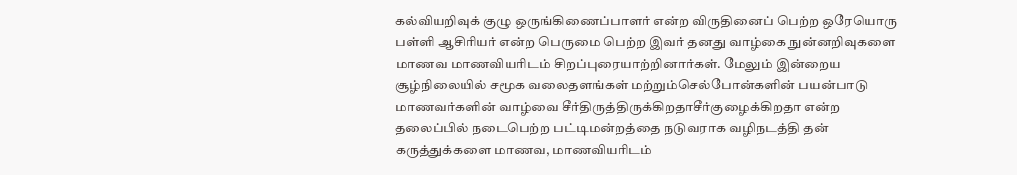கல்வியறிவுக் குழு ஒருங்கிணைப்பாளர் என்ற விருதினைப் பெற்ற ஒரேயொரு பள்ளி ஆசிரியர் என்ற பெருமை பெற்ற இவர் தனது வாழ்கை நுன்னறிவுகளை மாணவ மாணவியரிடம் சிறப்புரையாற்றினார்கள். மேலும் இன்றைய சூழ்நிலையில் சமூக வலைதளங்கள் மற்றும்செல்போன்களின் பயன்பாடு மாணவர்களின் வாழ்வை சீர்திருத்திருக்கிறதாசீர்குழைக்கிறதா என்ற தலைப்பில் நடைபெற்ற பட்டிமன்றத்தை நடுவராக வழிநடத்தி தன் கருத்துக்களை மாணவ, மாணவியரிடம்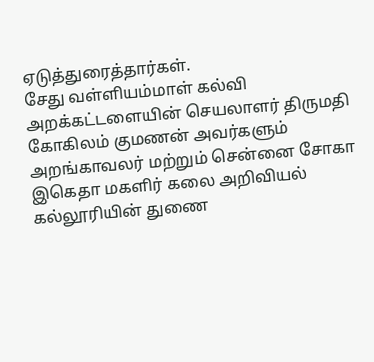ஏடுத்துரைத்தார்கள்.
சேது வள்ளியம்மாள் கல்வி அறக்கட்டளையின் செயலாளர் திருமதி கோகிலம் குமணன் அவர்களும் அறங்காவலர் மற்றும் சென்னை சோகா இகெதா மகளிர் கலை அறிவியல் கல்லூரியின் துணை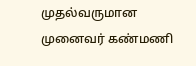முதல்வருமான முனைவர் கண்மணி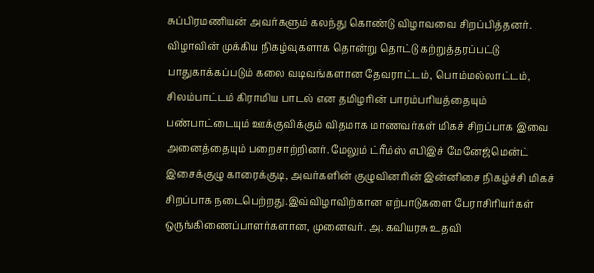சுப்பிரமணியன் அவர்களும் கலந்து கொண்டு விழாவவை சிறப்பித்தனர்.
விழாவின் முக்கிய நிகழ்வுகளாக தொன்று தொட்டு கற்றுத்தரப்பட்டு பாதுகாக்கப்படும் கலை வடிவங்களான தேவராட்டம், பொம்மல்லாட்டம், சிலம்பாட்டம் கிராமிய பாடல் என தமிழரின் பாரம்பரியத்தையும் பண்பாட்டையும் ஊக்குவிக்கும் விதமாக மாணவர்கள் மிகச் சிறப்பாக இவை
அனைத்தையும் பறைசாற்றினர். மேலும் ட்ரீம்ஸ் எபிஇச் மேனேஜ்மென்ட் இசைக்குழு காரைக்குடி, அவர்களின் குழுவினரின் இன்னிசை நிகழ்ச்சி மிகச் சிறப்பாக நடைபெற்றது.இவ்விழாவிற்கான எற்பாடுகளை பேராசிரியர்கள் ஒருங்கிணைப்பாளர்களான, முனைவர். அ. கவியரசு உதவி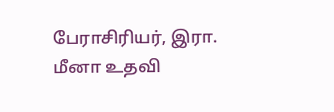பேராசிரியர், இரா. மீனா உதவி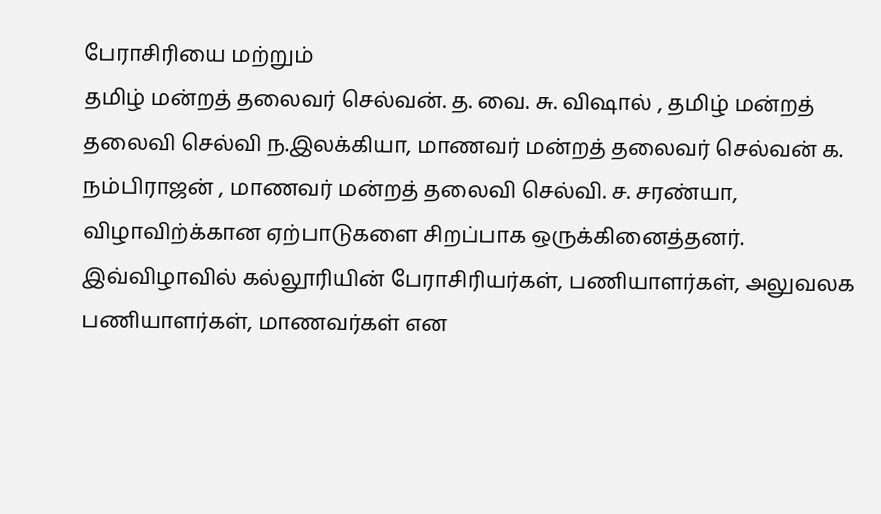பேராசிரியை மற்றும்
தமிழ் மன்றத் தலைவர் செல்வன். த. வை. சு. விஷால் , தமிழ் மன்றத் தலைவி செல்வி ந.இலக்கியா, மாணவர் மன்றத் தலைவர் செல்வன் க. நம்பிராஜன் , மாணவர் மன்றத் தலைவி செல்வி. ச. சரண்யா, விழாவிற்க்கான ஏற்பாடுகளை சிறப்பாக ஒருக்கினைத்தனர்.
இவ்விழாவில் கல்லூரியின் பேராசிரியர்கள், பணியாளர்கள், அலுவலக பணியாளர்கள், மாணவர்கள் என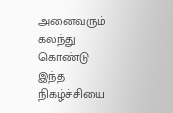அனைவரும் கலந்து கொண்டு இந்த நிகழ்ச்சியை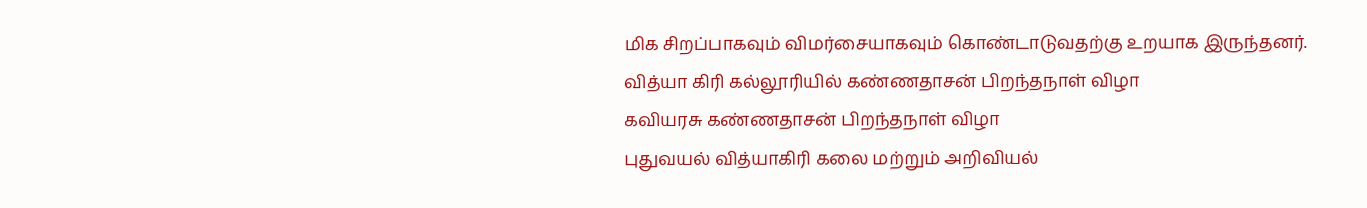மிக சிறப்பாகவும் விமர்சையாகவும் கொண்டாடுவதற்கு உறயாக இருந்தனர்.
வித்யா கிரி கல்லூரியில் கண்ணதாசன் பிறந்தநாள் விழா
கவியரசு கண்ணதாசன் பிறந்தநாள் விழா
புதுவயல் வித்யாகிரி கலை மற்றும் அறிவியல்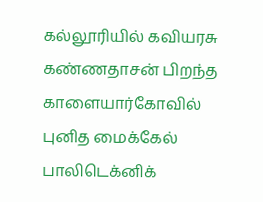கல்லூரியில் கவியரசு கண்ணதாசன் பிறந்த
காளையார்கோவில் புனித மைக்கேல் பாலிடெக்னிக்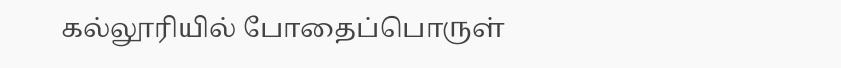கல்லூரியில் போதைப்பொருள்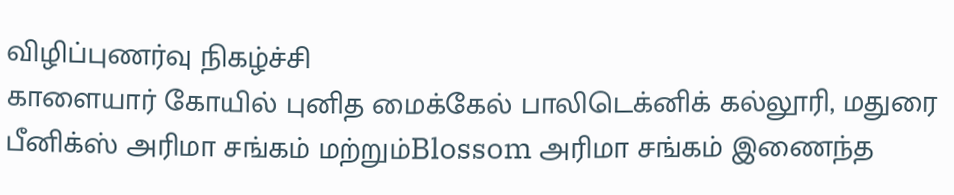விழிப்புணர்வு நிகழ்ச்சி
காளையார் கோயில் புனித மைக்கேல் பாலிடெக்னிக் கல்லூரி, மதுரை பீனிக்ஸ் அரிமா சங்கம் மற்றும்Blossom அரிமா சங்கம் இணைந்த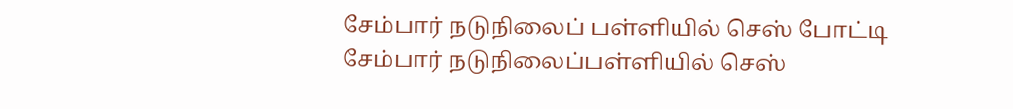சேம்பார் நடுநிலைப் பள்ளியில் செஸ் போட்டி
சேம்பார் நடுநிலைப்பள்ளியில் செஸ்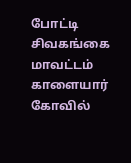போட்டி
சிவகங்கை மாவட்டம் காளையார் கோவில்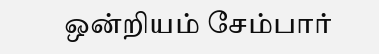ஒன்றியம் சேம்பார்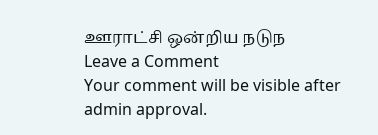ஊராட்சி ஒன்றிய நடுந
Leave a Comment
Your comment will be visible after admin approval.